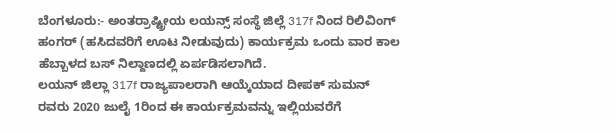ಬೆಂಗಳೂರು:- ಅಂತರ್ರಾಷ್ಟ್ರೀಯ ಲಯನ್ಸ್ ಸಂಸ್ಥೆ ಜಿಲ್ಲೆ 317f ನಿಂದ ರಿಲಿವಿಂಗ್ ಹಂಗರ್ (ಹಸಿದವರಿಗೆ ಊಟ ನೀಡುವುದು) ಕಾರ್ಯಕ್ರಮ ಒಂದು ವಾರ ಕಾಲ ಹೆಬ್ಬಾಳದ ಬಸ್ ನಿಲ್ದಾಣದಲ್ಲಿ ಏರ್ಪಡಿಸಲಾಗಿದೆ.
ಲಯನ್ ಜಿಲ್ಲಾ 317f ರಾಜ್ಯಪಾಲರಾಗಿ ಆಯ್ಕೆಯಾದ ದೀಪಕ್ ಸುಮನ್ ರವರು 2020 ಜುಲೈ 1ರಿಂದ ಈ ಕಾರ್ಯಕ್ರಮವನ್ನು ಇಲ್ಲಿಯವರೆಗೆ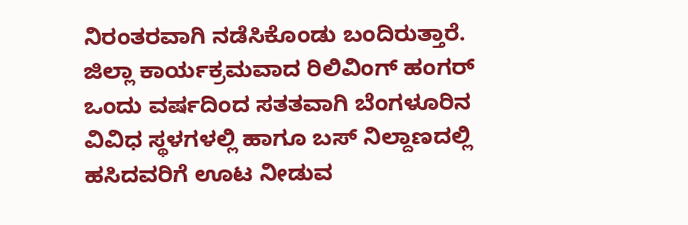ನಿರಂತರವಾಗಿ ನಡೆಸಿಕೊಂಡು ಬಂದಿರುತ್ತಾರೆ.
ಜಿಲ್ಲಾ ಕಾರ್ಯಕ್ರಮವಾದ ರಿಲಿವಿಂಗ್ ಹಂಗರ್ ಒಂದು ವರ್ಷದಿಂದ ಸತತವಾಗಿ ಬೆಂಗಳೂರಿನ ವಿವಿಧ ಸ್ಥಳಗಳಲ್ಲಿ ಹಾಗೂ ಬಸ್ ನಿಲ್ದಾಣದಲ್ಲಿ ಹಸಿದವರಿಗೆ ಊಟ ನೀಡುವ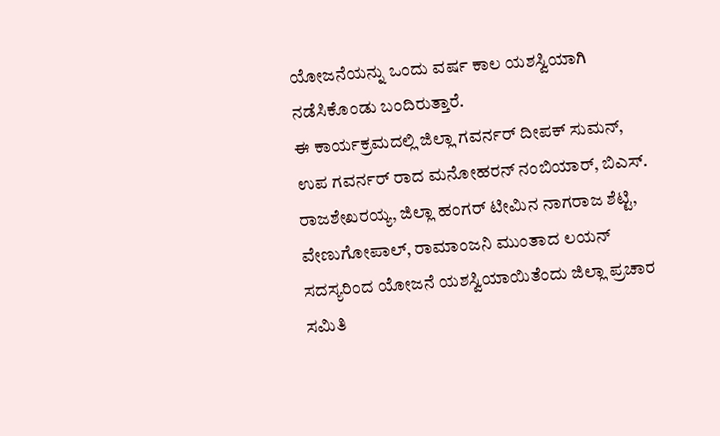ಯೋಜನೆಯನ್ನು ಒಂದು ವರ್ಷ ಕಾಲ ಯಶಸ್ವಿಯಾಗಿ ನಡೆಸಿಕೊಂಡು ಬಂದಿರುತ್ತಾರೆ.
ಈ ಕಾರ್ಯಕ್ರಮದಲ್ಲಿ ಜಿಲ್ಲಾ ಗವರ್ನರ್ ದೀಪಕ್ ಸುಮನ್, ಉಪ ಗವರ್ನರ್ ರಾದ ಮನೋಹರನ್ ನಂಬಿಯಾರ್, ಬಿಎಸ್. ರಾಜಶೇಖರಯ್ಯ, ಜಿಲ್ಲಾ ಹಂಗರ್ ಟೀಮಿನ ನಾಗರಾಜ ಶೆಟ್ಟಿ, ವೇಣುಗೋಪಾಲ್, ರಾಮಾಂಜನಿ ಮುಂತಾದ ಲಯನ್ ಸದಸ್ಯರಿಂದ ಯೋಜನೆ ಯಶಸ್ವಿಯಾಯಿತೆಂದು ಜಿಲ್ಲಾ ಪ್ರಚಾರ ಸಮಿತಿ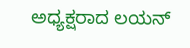ಅಧ್ಯಕ್ಷರಾದ ಲಯನ್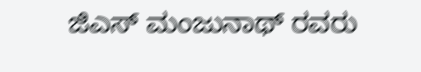ಜಿಎಸ್ ಮಂಜುನಾಥ್ ರವರು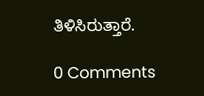ತಿಳಿಸಿರುತ್ತಾರೆ.

0 Comments